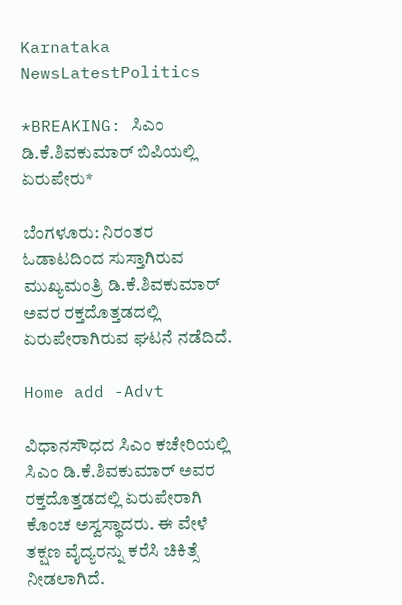Karnataka NewsLatestPolitics

*BREAKING: ಸಿಎಂ ಡಿ.ಕೆ.ಶಿವಕುಮಾರ್ ಬಿಪಿಯಲ್ಲಿ ಏರುಪೇರು*

ಬೆಂಗಳೂರು: ನಿರಂತರ ಓಡಾಟದಿಂದ ಸುಸ್ತಾಗಿರುವ ಮುಖ್ಯಮಂತ್ರಿ ಡಿ.ಕೆ.ಶಿವಕುಮಾರ್ ಅವರ ರಕ್ತದೊತ್ತಡದಲ್ಲಿ ಏರುಪೇರಾಗಿರುವ ಘಟನೆ ನಡೆದಿದೆ.

Home add -Advt

ವಿಧಾನಸೌಧದ ಸಿಎಂ ಕಚೇರಿಯಲ್ಲಿ ಸಿಎಂ ಡಿ.ಕೆ.ಶಿವಕುಮಾರ್ ಅವರ ರಕ್ತದೊತ್ತಡದಲ್ಲಿ ಏರುಪೇರಾಗಿ ಕೊಂಚ ಅಸ್ವಸ್ಥಾದರು. ಈ ವೇಳೆ ತಕ್ಷಣ ವೈದ್ಯರನ್ನು ಕರೆಸಿ ಚಿಕಿತ್ಸೆ ನೀಡಲಾಗಿದೆ.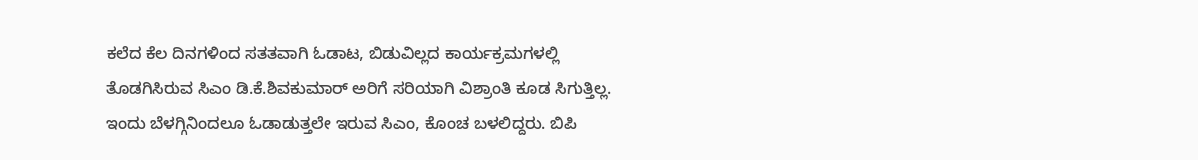ಕಲೆದ ಕೆಲ ದಿನಗಳಿಂದ ಸತತವಾಗಿ ಓಡಾಟ, ಬಿಡುವಿಲ್ಲದ ಕಾರ್ಯಕ್ರಮಗಳಲ್ಲಿ ತೊಡಗಿಸಿರುವ ಸಿಎಂ ಡಿ.ಕೆ.ಶಿವಕುಮಾರ್ ಅರಿಗೆ ಸರಿಯಾಗಿ ವಿಶ್ರಾಂತಿ ಕೂಡ ಸಿಗುತ್ತಿಲ್ಲ. ಇಂದು ಬೆಳಗ್ಗಿನಿಂದಲೂ ಓಡಾಡುತ್ತಲೇ ಇರುವ ಸಿಎಂ, ಕೊಂಚ ಬಳಲಿದ್ದರು. ಬಿಪಿ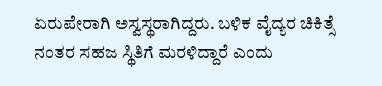ಏರುಪೇರಾಗಿ ಅಸ್ವಸ್ಥರಾಗಿದ್ದರು. ಬಳಿಕ ವೈದ್ಯರ ಚಿಕಿತ್ಸೆ ನಂತರ ಸಹಜ ಸ್ಥಿತಿಗೆ ಮರಳಿದ್ದಾರೆ ಎಂದು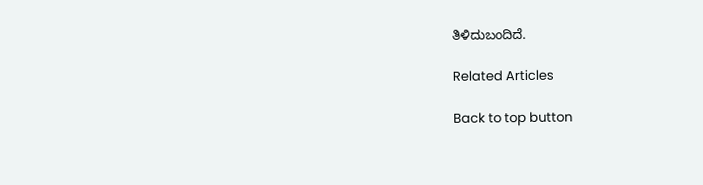ತಿಳಿದುಬಂದಿದೆ.

Related Articles

Back to top button